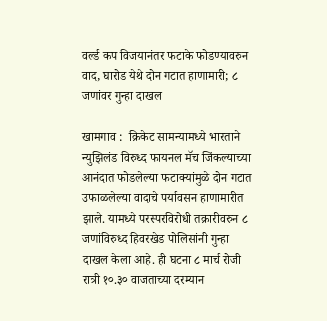वर्ल्ड कप विजयानंतर फटाके फोडण्यावरुन वाद, घारोड येथे दोन गटात हाणामारी; ८ जणांवर गुन्हा दाखल

खामगाव :  क्रिकेट सामन्यामध्ये भारताने न्युझिलंड विरुध्द फायनल मॅच जिंकल्याच्या आनंदात फोडलेल्या फटाक्यांमुळे दोन गटात उफाळलेल्या वादाचे पर्यावसन हाणामारीत झाले. यामध्ये परस्परविरोधी तक्रारीवरुन ८ जणांविरुध्द हिवरखेड पोलिसांनी गुन्हा दाखल केला आहे. ही घटना ८ मार्च रोजी रात्री १०.३० वाजताच्या दरम्यान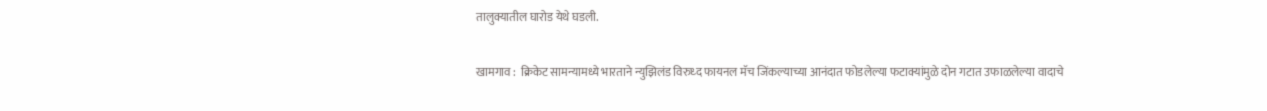तालुक्यातील घारोड येथे घडली.

खामगाव :  क्रिकेट सामन्यामध्ये भारताने न्युझिलंड विरुध्द फायनल मॅच जिंकल्याच्या आनंदात फोडलेल्या फटाक्यांमुळे दोन गटात उफाळलेल्या वादाचे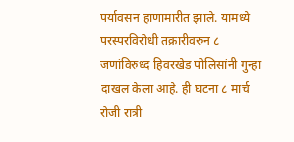पर्यावसन हाणामारीत झाले. यामध्ये परस्परविरोधी तक्रारीवरुन ८ जणांविरुध्द हिवरखेड पोलिसांनी गुन्हा दाखल केला आहे. ही घटना ८ मार्च रोजी रात्री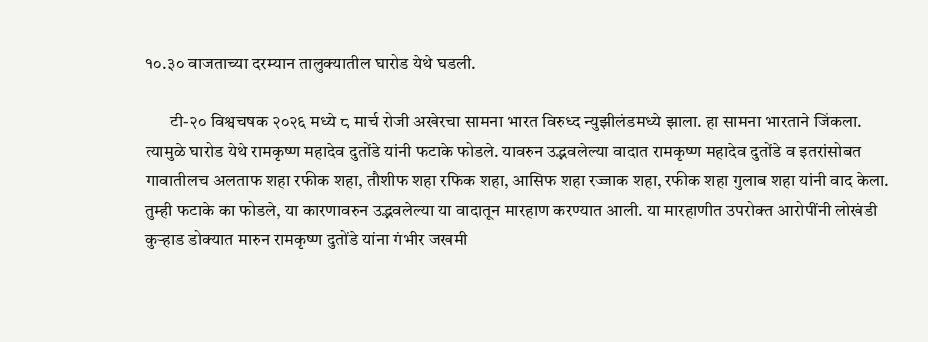१०.३० वाजताच्या दरम्यान तालुक्यातील घारोड येथे घडली.

       टी-२० विश्वचषक २०२६ मध्ये ८ मार्च रोजी अखेरचा सामना भारत विरुध्द न्युझीलंडमध्ये झाला. हा सामना भारताने जिंकला. त्यामुळे घारोड येथे रामकृष्ण महादेव दुतोंडे यांनी फटाके फोडले. यावरुन उद्भवलेल्या वादात रामकृष्ण महादेव दुतोंडे व इतरांसोबत गावातीलच अलताफ शहा रफीक शहा, तौशीफ शहा रफिक शहा, आसिफ शहा रज्जाक शहा, रफीक शहा गुलाब शहा यांनी वाद केला. तुम्ही फटाके का फोडले, या कारणावरुन उद्भवलेल्या या वादातून मारहाण करण्यात आली. या मारहाणीत उपरोक्त आरोपींनी लोखंडी कुऱ्हाड डोक्यात मारुन रामकृष्ण दुतोंडे यांना गंभीर जखमी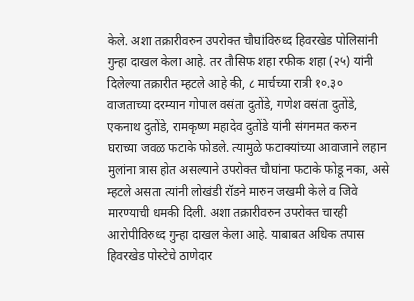केले. अशा तक्रारीवरुन उपरोक्त चौघांविरुध्द हिवरखेड पोलिसांनी गुन्हा दाखल केला आहे. तर तौसिफ शहा रफीक शहा (२५) यांनी दिलेल्या तक्रारीत म्हटले आहे की, ८ मार्चच्या रात्री १०.३० वाजताच्या दरम्यान गोपाल वसंता दुतोंडे, गणेश वसंता दुतोंडे, एकनाथ दुतोंडे, रामकृष्ण महादेव दुतोंडे यांनी संगनमत करुन घराच्या जवळ फटाके फोडले. त्यामुळे फटाक्यांच्या आवाजाने लहान मुलांना त्रास होत असल्याने उपरोक्त चौघांना फटाके फोडू नका, असे म्हटले असता त्यांनी लोखंडी रॉडने मारुन जखमी केले व जिवे मारण्याची धमकी दिली. अशा तक्रारीवरुन उपरोक्त चारही आरोपीविरुध्द गुन्हा दाखल केला आहे. याबाबत अधिक तपास हिवरखेड पोस्टेचे ठाणेदार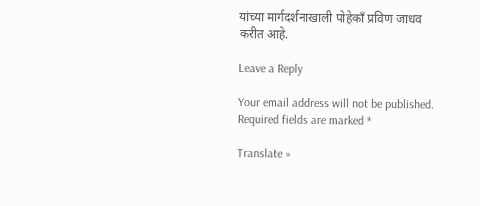यांच्या मार्गदर्शनाखाली पोहेकाँ प्रविण जाधव करीत आहे.

Leave a Reply

Your email address will not be published. Required fields are marked *

Translate »